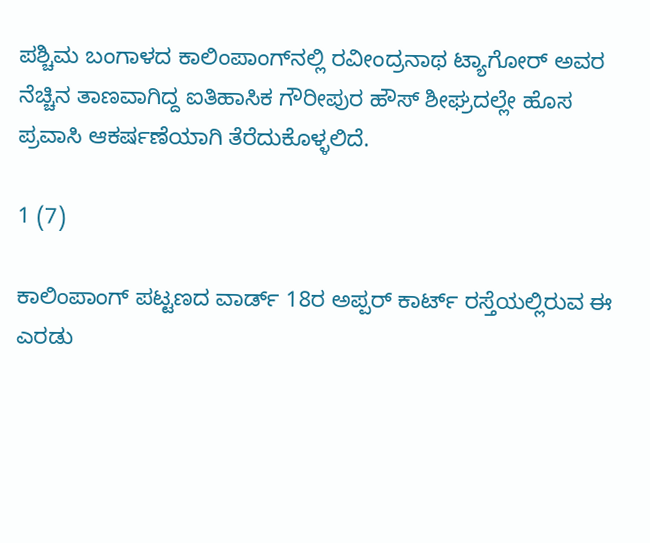ಪಶ್ಚಿಮ ಬಂಗಾಳದ ಕಾಲಿಂಪಾಂಗ್‌ನಲ್ಲಿ ರವೀಂದ್ರನಾಥ ಟ್ಯಾಗೋರ್‌ ಅವರ ನೆಚ್ಚಿನ ತಾಣವಾಗಿದ್ದ ಐತಿಹಾಸಿಕ ಗೌರೀಪುರ ಹೌಸ್‌ ಶೀಘ್ರದಲ್ಲೇ ಹೊಸ ಪ್ರವಾಸಿ ಆಕರ್ಷಣೆಯಾಗಿ ತೆರೆದುಕೊಳ್ಳಲಿದೆ.

1 (7)

ಕಾಲಿಂಪಾಂಗ್ ಪಟ್ಟಣದ ವಾರ್ಡ್‌ 18ರ ಅಪ್ಪರ್ ಕಾರ್ಟ್‌ ರಸ್ತೆಯಲ್ಲಿರುವ ಈ ಎರಡು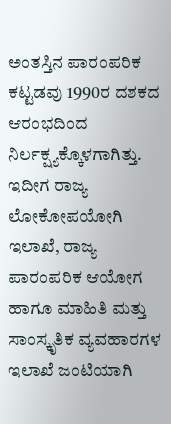ಅಂತಸ್ತಿನ ಪಾರಂಪರಿಕ ಕಟ್ಟಡವು 1990ರ ದಶಕದ ಆರಂಭದಿಂದ ನಿರ್ಲಕ್ಷ್ಯಕ್ಕೊಳಗಾಗಿತ್ತು. ಇದೀಗ ರಾಜ್ಯ ಲೋಕೋಪಯೋಗಿ ಇಲಾಖೆ, ರಾಜ್ಯ ಪಾರಂಪರಿಕ ಆಯೋಗ ಹಾಗೂ ಮಾಹಿತಿ ಮತ್ತು ಸಾಂಸ್ಕೃತಿಕ ವ್ಯವಹಾರಗಳ ಇಲಾಖೆ ಜಂಟಿಯಾಗಿ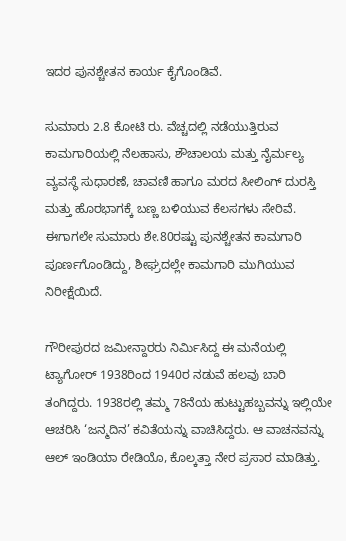ಇದರ ಪುನಶ್ಚೇತನ ಕಾರ್ಯ ಕೈಗೊಂಡಿವೆ.

ಸುಮಾರು 2.8 ಕೋಟಿ ರು. ವೆಚ್ಚದಲ್ಲಿ ನಡೆಯುತ್ತಿರುವ ಕಾಮಗಾರಿಯಲ್ಲಿ ನೆಲಹಾಸು, ಶೌಚಾಲಯ ಮತ್ತು ನೈರ್ಮಲ್ಯ ವ್ಯವಸ್ಥೆ ಸುಧಾರಣೆ, ಚಾವಣಿ ಹಾಗೂ ಮರದ ಸೀಲಿಂಗ್‌ ದುರಸ್ತಿ ಮತ್ತು ಹೊರಭಾಗಕ್ಕೆ ಬಣ್ಣ ಬಳಿಯುವ ಕೆಲಸಗಳು ಸೇರಿವೆ. ಈಗಾಗಲೇ ಸುಮಾರು ಶೇ.80ರಷ್ಟು ಪುನಶ್ಚೇತನ ಕಾಮಗಾರಿ ಪೂರ್ಣಗೊಂಡಿದ್ದು, ಶೀಘ್ರದಲ್ಲೇ ಕಾಮಗಾರಿ ಮುಗಿಯುವ ನಿರೀಕ್ಷೆಯಿದೆ.

ಗೌರೀಪುರದ ಜಮೀನ್ದಾರರು ನಿರ್ಮಿಸಿದ್ದ ಈ ಮನೆಯಲ್ಲಿ ಟ್ಯಾಗೋರ್‌ 1938ರಿಂದ 1940ರ ನಡುವೆ ಹಲವು ಬಾರಿ ತಂಗಿದ್ದರು. 1938ರಲ್ಲಿ ತಮ್ಮ 78ನೆಯ ಹುಟ್ಟುಹಬ್ಬವನ್ನು ಇಲ್ಲಿಯೇ ಆಚರಿಸಿ ‘ಜನ್ಮದಿನ’ ಕವಿತೆಯನ್ನು ವಾಚಿಸಿದ್ದರು. ಆ ವಾಚನವನ್ನು ಆಲ್‌ ಇಂಡಿಯಾ ರೇಡಿಯೊ, ಕೊಲ್ಕತ್ತಾ ನೇರ ಪ್ರಸಾರ ಮಾಡಿತ್ತು.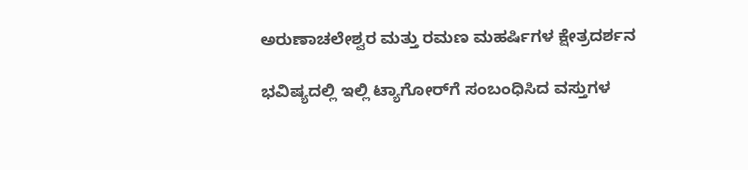ಅರುಣಾಚಲೇಶ್ವರ ಮತ್ತು ರಮಣ ಮಹರ್ಷಿಗಳ ಕ್ಷೇತ್ರದರ್ಶನ

ಭವಿಷ್ಯದಲ್ಲಿ ಇಲ್ಲಿ ಟ್ಯಾಗೋರ್‌ಗೆ ಸಂಬಂಧಿಸಿದ ವಸ್ತುಗಳ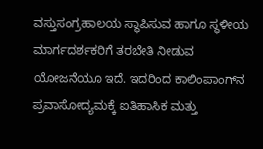ವಸ್ತುಸಂಗ್ರಹಾಲಯ ಸ್ಥಾಪಿಸುವ ಹಾಗೂ ಸ್ಥಳೀಯ ಮಾರ್ಗದರ್ಶಕರಿಗೆ ತರಬೇತಿ ನೀಡುವ ಯೋಜನೆಯೂ ಇದೆ. ಇದರಿಂದ ಕಾಲಿಂಪಾಂಗ್‌ನ ಪ್ರವಾಸೋದ್ಯಮಕ್ಕೆ ಐತಿಹಾಸಿಕ ಮತ್ತು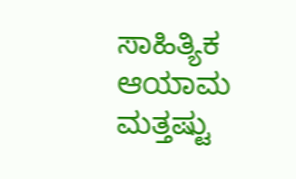ಸಾಹಿತ್ಯಿಕ ಆಯಾಮ ಮತ್ತಷ್ಟು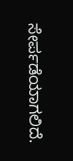ಸೇರ್ಪಡೆಯಾಗಲಿದೆ.